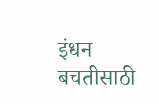इंधन बचतीसाठी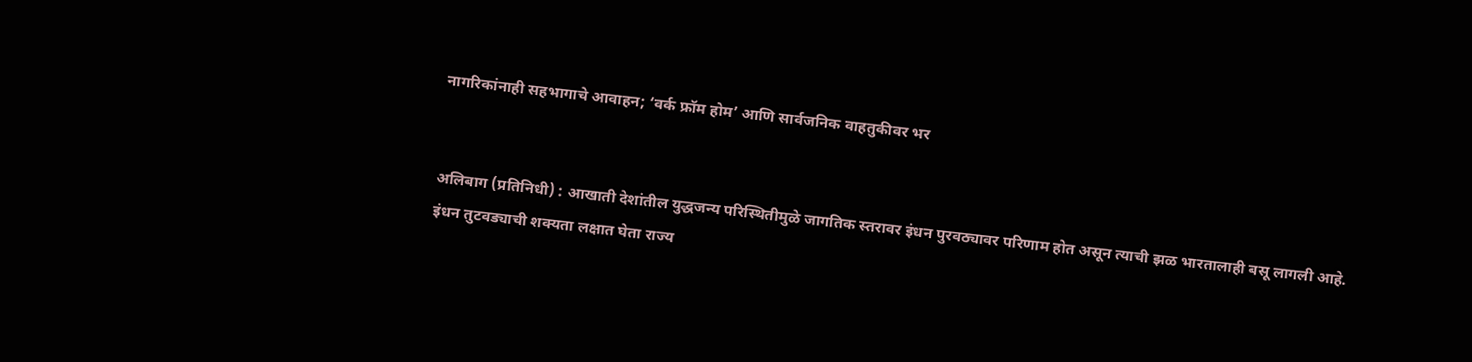नागरिकांनाही सहभागाचे आवाहन; ‘वर्क फ्रॉम होम’ आणि सार्वजनिक वाहतुकीवर भर


अलिबाग (प्रतिनिधी) : आखाती देशांतील युद्धजन्य परिस्थितीमुळे जागतिक स्तरावर इंधन पुरवठ्यावर परिणाम होत असून त्याची झळ भारतालाही बसू लागली आहे. इंधन तुटवड्याची शक्यता लक्षात घेता राज्य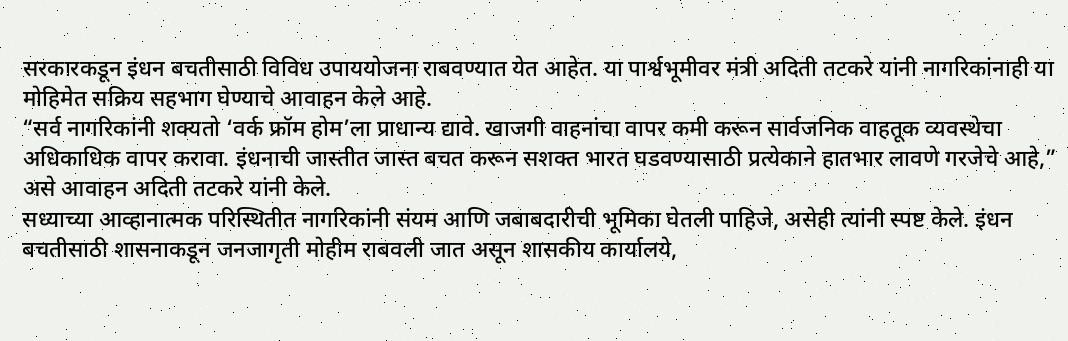सरकारकडून इंधन बचतीसाठी विविध उपाययोजना राबवण्यात येत आहेत. या पार्श्वभूमीवर मंत्री अदिती तटकरे यांनी नागरिकांनाही या मोहिमेत सक्रिय सहभाग घेण्याचे आवाहन केले आहे.
“सर्व नागरिकांनी शक्यतो ‘वर्क फ्रॉम होम’ला प्राधान्य द्यावे. खाजगी वाहनांचा वापर कमी करून सार्वजनिक वाहतूक व्यवस्थेचा अधिकाधिक वापर करावा. इंधनाची जास्तीत जास्त बचत करून सशक्त भारत घडवण्यासाठी प्रत्येकाने हातभार लावणे गरजेचे आहे,” असे आवाहन अदिती तटकरे यांनी केले.
सध्याच्या आव्हानात्मक परिस्थितीत नागरिकांनी संयम आणि जबाबदारीची भूमिका घेतली पाहिजे, असेही त्यांनी स्पष्ट केले. इंधन बचतीसाठी शासनाकडून जनजागृती मोहीम राबवली जात असून शासकीय कार्यालये,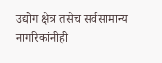उद्योग क्षेत्र तसेच सर्वसामान्य नागरिकांनीही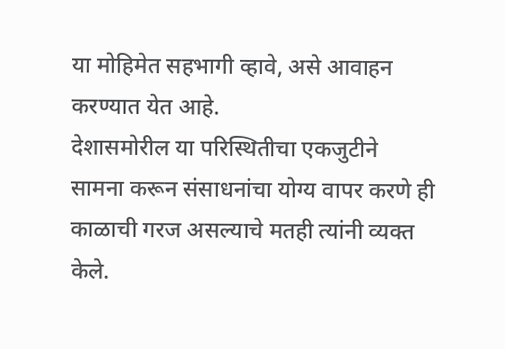या मोहिमेत सहभागी व्हावे, असे आवाहन करण्यात येत आहे.
देशासमोरील या परिस्थितीचा एकजुटीने सामना करून संसाधनांचा योग्य वापर करणे ही काळाची गरज असल्याचे मतही त्यांनी व्यक्त केले.